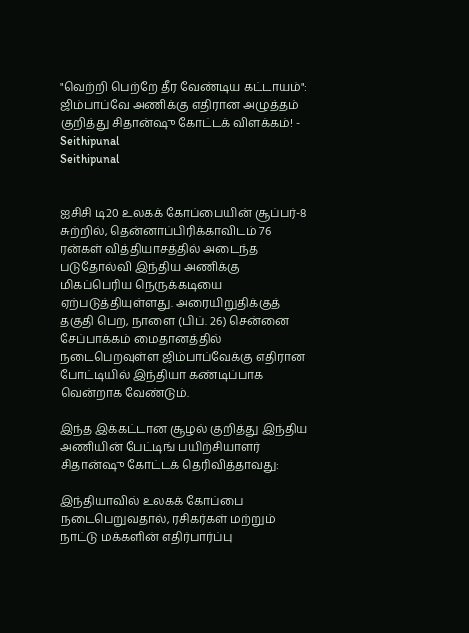"வெற்றி பெற்றே தீர வேண்டிய கட்டாயம்": ஜிம்பாப்வே அணிக்கு எதிரான அழுத்தம் குறித்து சிதான்ஷு கோட்டக் விளக்கம்! - Seithipunal
Seithipunal


ஐசிசி டி20 உலகக் கோப்பையின் சூப்பர்-8 சுற்றில், தென்னாப்பிரிக்காவிடம் 76 ரன்கள் வித்தியாசத்தில் அடைந்த படுதோல்வி இந்திய அணிக்கு மிகப்பெரிய நெருக்கடியை ஏற்படுத்தியுள்ளது. அரையிறுதிக்குத் தகுதி பெற, நாளை (பிப். 26) சென்னை சேப்பாக்கம் மைதானத்தில் நடைபெறவுள்ள ஜிம்பாப்வேக்கு எதிரான போட்டியில் இந்தியா கண்டிப்பாக வென்றாக வேண்டும்.

இந்த இக்கட்டான சூழல் குறித்து இந்திய அணியின் பேட்டிங் பயிற்சியாளர் சிதான்ஷு கோட்டக் தெரிவித்தாவது:

இந்தியாவில் உலகக் கோப்பை நடைபெறுவதால், ரசிகர்கள் மற்றும் நாட்டு மக்களின் எதிர்பார்ப்பு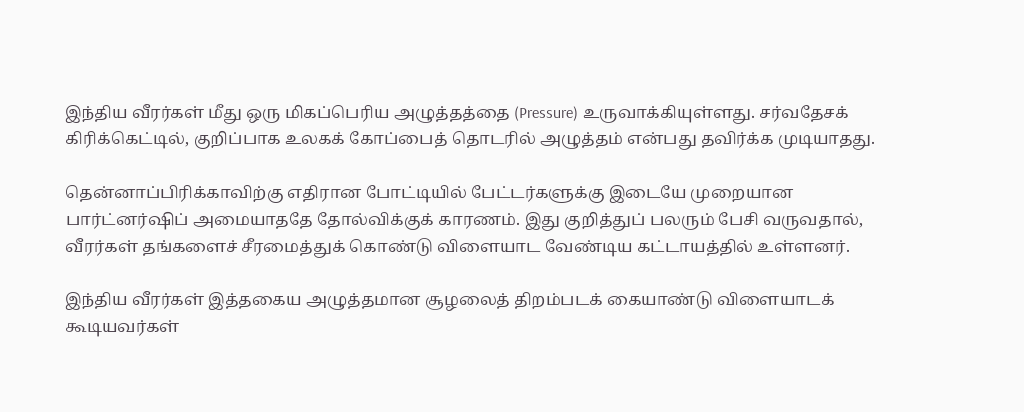இந்திய வீரர்கள் மீது ஒரு மிகப்பெரிய அழுத்தத்தை (Pressure) உருவாக்கியுள்ளது. சர்வதேசக் கிரிக்கெட்டில், குறிப்பாக உலகக் கோப்பைத் தொடரில் அழுத்தம் என்பது தவிர்க்க முடியாதது.

தென்னாப்பிரிக்காவிற்கு எதிரான போட்டியில் பேட்டர்களுக்கு இடையே முறையான பார்ட்னர்ஷிப் அமையாததே தோல்விக்குக் காரணம். இது குறித்துப் பலரும் பேசி வருவதால், வீரர்கள் தங்களைச் சீரமைத்துக் கொண்டு விளையாட வேண்டிய கட்டாயத்தில் உள்ளனர்.

இந்திய வீரர்கள் இத்தகைய அழுத்தமான சூழலைத் திறம்படக் கையாண்டு விளையாடக் கூடியவர்கள்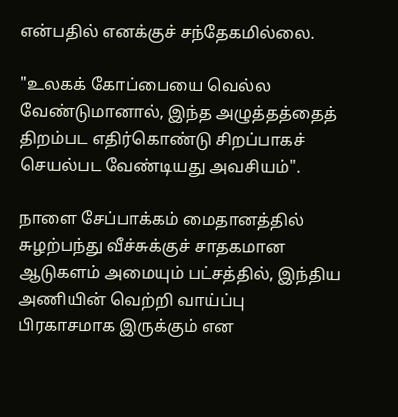என்பதில் எனக்குச் சந்தேகமில்லை.

"உலகக் கோப்பையை வெல்ல வேண்டுமானால், இந்த அழுத்தத்தைத் திறம்பட எதிர்கொண்டு சிறப்பாகச் செயல்பட வேண்டியது அவசியம்".

நாளை சேப்பாக்கம் மைதானத்தில் சுழற்பந்து வீச்சுக்குச் சாதகமான ஆடுகளம் அமையும் பட்சத்தில், இந்திய அணியின் வெற்றி வாய்ப்பு பிரகாசமாக இருக்கும் என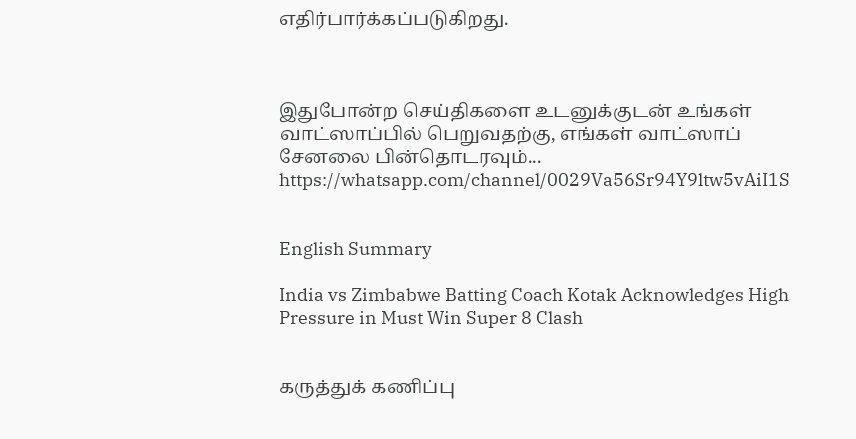எதிர்பார்க்கப்படுகிறது.



இதுபோன்ற செய்திகளை உடனுக்குடன் உங்கள் வாட்ஸாப்பில் பெறுவதற்கு, எங்கள் வாட்ஸாப் சேனலை பின்தொடரவும்... https://whatsapp.com/channel/0029Va56Sr94Y9ltw5vAiI1S


English Summary

India vs Zimbabwe Batting Coach Kotak Acknowledges High Pressure in Must Win Super 8 Clash


கருத்துக் கணிப்பு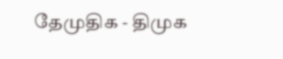தேமுதிக - திமுக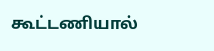கூட்டணியால்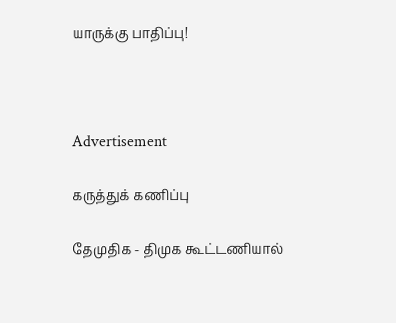யாருக்கு பாதிப்பு!



Advertisement

கருத்துக் கணிப்பு

தேமுதிக - திமுக கூட்டணியால்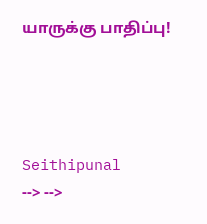யாருக்கு பாதிப்பு!




Seithipunal
--> -->